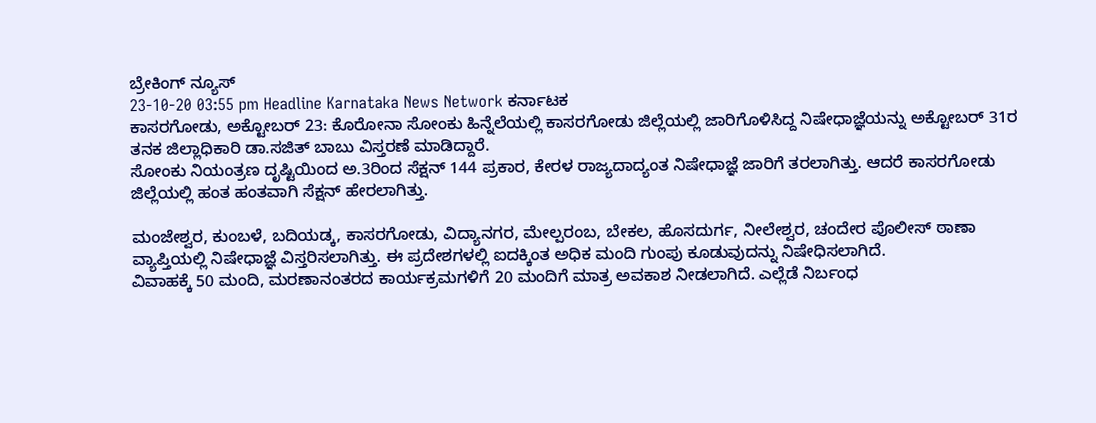ಬ್ರೇಕಿಂಗ್ ನ್ಯೂಸ್
23-10-20 03:55 pm Headline Karnataka News Network ಕರ್ನಾಟಕ
ಕಾಸರಗೋಡು, ಅಕ್ಟೋಬರ್ 23: ಕೊರೋನಾ ಸೋಂಕು ಹಿನ್ನೆಲೆಯಲ್ಲಿ ಕಾಸರಗೋಡು ಜಿಲ್ಲೆಯಲ್ಲಿ ಜಾರಿಗೊಳಿಸಿದ್ದ ನಿಷೇಧಾಜ್ಞೆಯನ್ನು ಅಕ್ಟೋಬರ್ 31ರ ತನಕ ಜಿಲ್ಲಾಧಿಕಾರಿ ಡಾ.ಸಜಿತ್ ಬಾಬು ವಿಸ್ತರಣೆ ಮಾಡಿದ್ದಾರೆ.
ಸೋಂಕು ನಿಯಂತ್ರಣ ದೃಷ್ಟಿಯಿಂದ ಅ.3ರಿಂದ ಸೆಕ್ಷನ್ 144 ಪ್ರಕಾರ, ಕೇರಳ ರಾಜ್ಯದಾದ್ಯಂತ ನಿಷೇಧಾಜ್ಞೆ ಜಾರಿಗೆ ತರಲಾಗಿತ್ತು. ಆದರೆ ಕಾಸರಗೋಡು ಜಿಲ್ಲೆಯಲ್ಲಿ ಹಂತ ಹಂತವಾಗಿ ಸೆಕ್ಷನ್ ಹೇರಲಾಗಿತ್ತು.

ಮಂಜೇಶ್ವರ, ಕುಂಬಳೆ, ಬದಿಯಡ್ಕ, ಕಾಸರಗೋಡು, ವಿದ್ಯಾನಗರ, ಮೇಲ್ಪರಂಬ, ಬೇಕಲ, ಹೊಸದುರ್ಗ, ನೀಲೇಶ್ವರ, ಚಂದೇರ ಪೊಲೀಸ್ ಠಾಣಾ ವ್ಯಾಪ್ತಿಯಲ್ಲಿ ನಿಷೇಧಾಜ್ಞೆ ವಿಸ್ತರಿಸಲಾಗಿತ್ತು. ಈ ಪ್ರದೇಶಗಳಲ್ಲಿ ಐದಕ್ಕಿಂತ ಅಧಿಕ ಮಂದಿ ಗುಂಪು ಕೂಡುವುದನ್ನು ನಿಷೇಧಿಸಲಾಗಿದೆ.
ವಿವಾಹಕ್ಕೆ 50 ಮಂದಿ, ಮರಣಾನಂತರದ ಕಾರ್ಯಕ್ರಮಗಳಿಗೆ 20 ಮಂದಿಗೆ ಮಾತ್ರ ಅವಕಾಶ ನೀಡಲಾಗಿದೆ. ಎಲ್ಲೆಡೆ ನಿರ್ಬಂಧ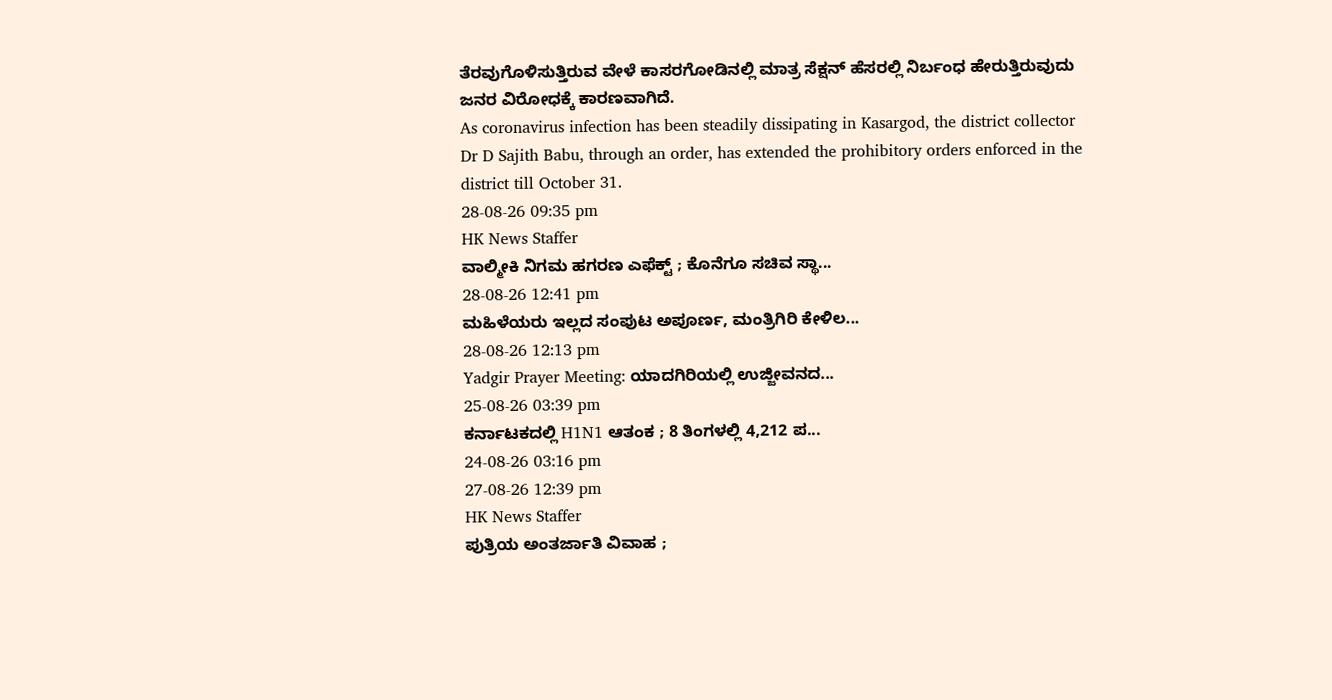ತೆರವುಗೊಳಿಸುತ್ತಿರುವ ವೇಳೆ ಕಾಸರಗೋಡಿನಲ್ಲಿ ಮಾತ್ರ ಸೆಕ್ಷನ್ ಹೆಸರಲ್ಲಿ ನಿರ್ಬಂಧ ಹೇರುತ್ತಿರುವುದು ಜನರ ವಿರೋಧಕ್ಕೆ ಕಾರಣವಾಗಿದೆ.
As coronavirus infection has been steadily dissipating in Kasargod, the district collector Dr D Sajith Babu, through an order, has extended the prohibitory orders enforced in the district till October 31.
28-08-26 09:35 pm
HK News Staffer
ವಾಲ್ಮೀಕಿ ನಿಗಮ ಹಗರಣ ಎಫೆಕ್ಟ್ ; ಕೊನೆಗೂ ಸಚಿವ ಸ್ಥಾ...
28-08-26 12:41 pm
ಮಹಿಳೆಯರು ಇಲ್ಲದ ಸಂಪುಟ ಅಪೂರ್ಣ, ಮಂತ್ರಿಗಿರಿ ಕೇಳಿಲ...
28-08-26 12:13 pm
Yadgir Prayer Meeting: ಯಾದಗಿರಿಯಲ್ಲಿ ಉಜ್ಜೀವನದ...
25-08-26 03:39 pm
ಕರ್ನಾಟಕದಲ್ಲಿ H1N1 ಆತಂಕ ; 8 ತಿಂಗಳಲ್ಲಿ 4,212 ಪ...
24-08-26 03:16 pm
27-08-26 12:39 pm
HK News Staffer
ಪುತ್ರಿಯ ಅಂತರ್ಜಾತಿ ವಿವಾಹ ;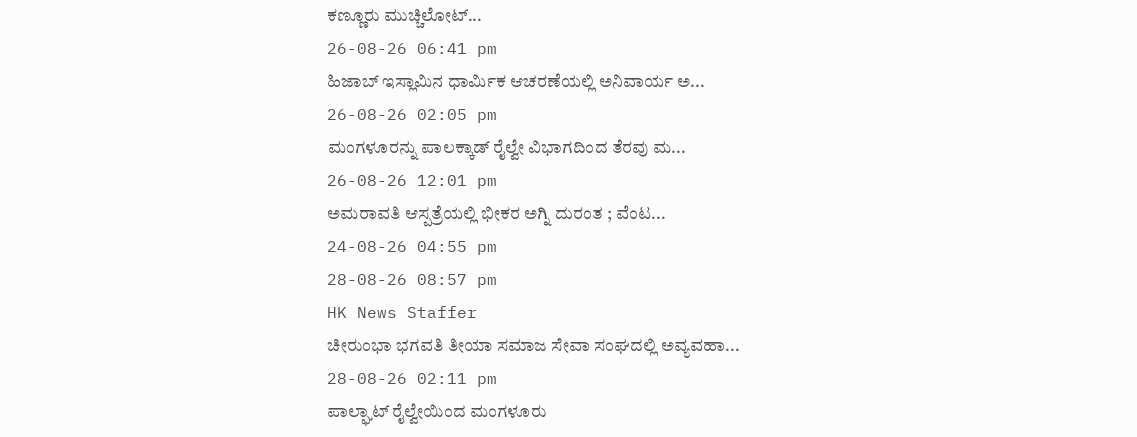ಕಣ್ಣೂರು ಮುಚ್ಚಿಲೋಟ್...
26-08-26 06:41 pm
ಹಿಜಾಬ್ ಇಸ್ಲಾಮಿನ ಧಾರ್ಮಿಕ ಆಚರಣೆಯಲ್ಲಿ ಅನಿವಾರ್ಯ ಅ...
26-08-26 02:05 pm
ಮಂಗಳೂರನ್ನು ಪಾಲಕ್ಕಾಡ್ ರೈಲ್ವೇ ವಿಭಾಗದಿಂದ ತೆರವು ಮ...
26-08-26 12:01 pm
ಅಮರಾವತಿ ಆಸ್ಪತ್ರೆಯಲ್ಲಿ ಭೀಕರ ಅಗ್ನಿ ದುರಂತ ; ವೆಂಟ...
24-08-26 04:55 pm
28-08-26 08:57 pm
HK News Staffer
ಚೀರುಂಭಾ ಭಗವತಿ ತೀಯಾ ಸಮಾಜ ಸೇವಾ ಸಂಘದಲ್ಲಿ ಅವ್ಯವಹಾ...
28-08-26 02:11 pm
ಪಾಲ್ಘಾಟ್ ರೈಲ್ವೇಯಿಂದ ಮಂಗಳೂರು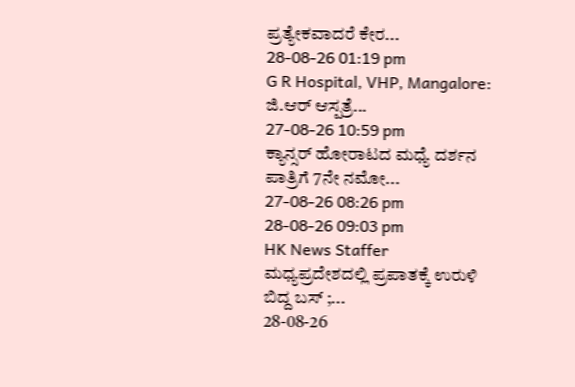ಪ್ರತ್ಯೇಕವಾದರೆ ಕೇರ...
28-08-26 01:19 pm
G R Hospital, VHP, Mangalore: ಜಿ.ಆರ್ ಆಸ್ಪತ್ರೆ...
27-08-26 10:59 pm
ಕ್ಯಾನ್ಸರ್ ಹೋರಾಟದ ಮಧ್ಯೆ ದರ್ಶನ ಪಾತ್ರಿಗೆ 7ನೇ ನಮೋ...
27-08-26 08:26 pm
28-08-26 09:03 pm
HK News Staffer
ಮಧ್ಯಪ್ರದೇಶದಲ್ಲಿ ಪ್ರಪಾತಕ್ಕೆ ಉರುಳಿ ಬಿದ್ದ ಬಸ್ ;...
28-08-26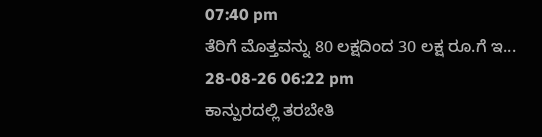07:40 pm
ತೆರಿಗೆ ಮೊತ್ತವನ್ನು 80 ಲಕ್ಷದಿಂದ 30 ಲಕ್ಷ ರೂ.ಗೆ ಇ...
28-08-26 06:22 pm
ಕಾನ್ಪುರದಲ್ಲಿ ತರಬೇತಿ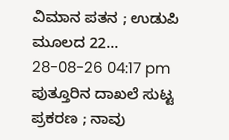ವಿಮಾನ ಪತನ ; ಉಡುಪಿ ಮೂಲದ 22...
28-08-26 04:17 pm
ಪುತ್ತೂರಿನ ದಾಖಲೆ ಸುಟ್ಟ ಪ್ರಕರಣ ; ನಾವು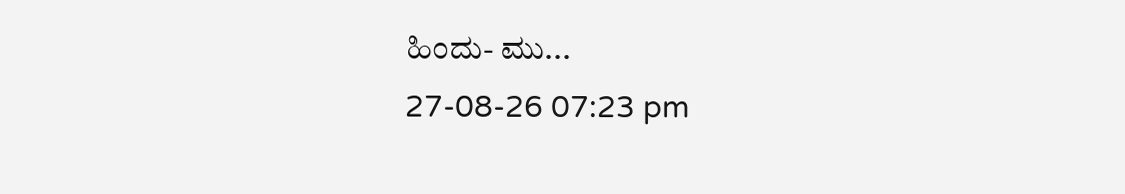ಹಿಂದು- ಮು...
27-08-26 07:23 pm